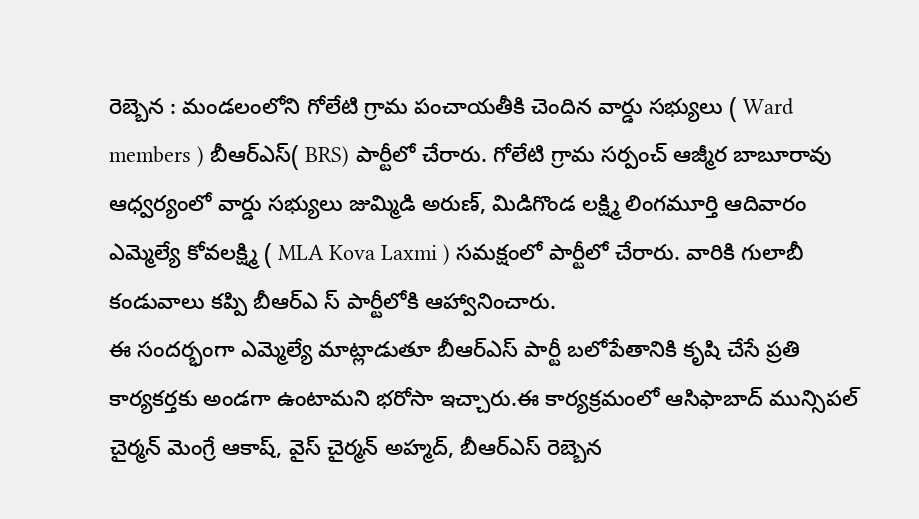రెబ్బెన : మండలంలోని గోలేటి గ్రామ పంచాయతీకి చెందిన వార్డు సభ్యులు ( Ward members ) బీఆర్ఎస్( BRS) పార్టీలో చేరారు. గోలేటి గ్రామ సర్పంచ్ ఆజ్మీర బాబూరావు ఆధ్వర్యంలో వార్డు సభ్యులు జుమ్మిడి అరుణ్, మిడిగొండ లక్ష్మి లింగమూర్తి ఆదివారం ఎమ్మెల్యే కోవలక్ష్మి ( MLA Kova Laxmi ) సమక్షంలో పార్టీలో చేరారు. వారికి గులాబీ కండువాలు కప్పి బీఆర్ఎ స్ పార్టీలోకి ఆహ్వానించారు.
ఈ సందర్భంగా ఎమ్మెల్యే మాట్లాడుతూ బీఆర్ఎస్ పార్టీ బలోపేతానికి కృషి చేసే ప్రతి కార్యకర్తకు అండగా ఉంటామని భరోసా ఇచ్చారు.ఈ కార్యక్రమంలో ఆసిఫాబాద్ మున్సిపల్ చైర్మన్ మెంగ్రే ఆకాష్, వైస్ చైర్మన్ అహ్మద్, బీఆర్ఎస్ రెబ్బెన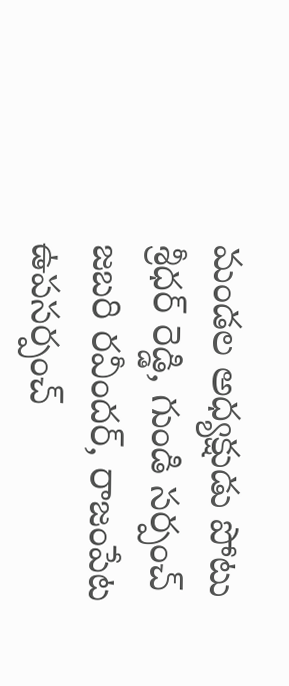మండల అధ్యక్షుడు పోటు శ్రీధర్ రెడ్డి, గుండి సర్పంచ్ జబరి రవీందర్, రాజంపేట ఉపసర్పంచ్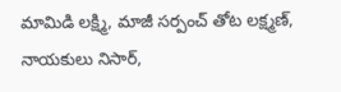మామిడి లక్ష్మి, మాజీ సర్పంచ్ తోట లక్ష్మణ్, నాయకులు నిసార్,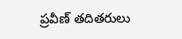ప్రవీణ్ తదితరులు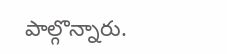పాల్గొన్నారు.